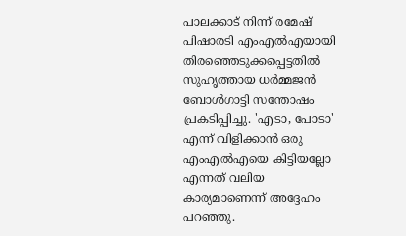പാലക്കാട് നിന്ന് രമേഷ് പിഷാരടി എംഎൽഎയായി തിരഞ്ഞെടുക്കപ്പെട്ടതിൽ സുഹൃത്തായ ധർമ്മജൻ ബോൾഗാട്ടി സന്തോഷം പ്രകടിപ്പിച്ചു. 'എടാ, പോടാ' എന്ന് വിളിക്കാൻ ഒരു എംഎൽഎയെ കിട്ടിയല്ലോ എന്നത് വലിയ കാര്യമാണെന്ന് അദ്ദേഹം പറഞ്ഞു.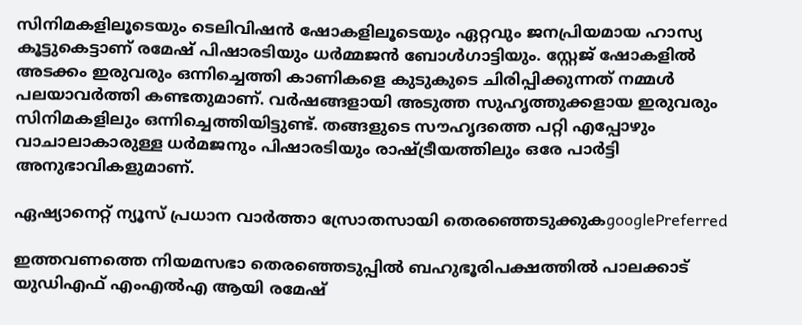സിനിമകളിലൂടെയും ടെലിവിഷൻ ഷോകളിലൂടെയും ഏറ്റവും ജനപ്രിയമായ ഹാസ്യ കൂട്ടുകെട്ടാണ് രമേഷ് പിഷാരടിയും ധർമ്മജൻ ബോൾഗാട്ടിയും. സ്റ്റേജ് ഷോകളിൽ അടക്കം ഇരുവരും ഒന്നിച്ചെത്തി കാണികളെ കുടുകുടെ ചിരിപ്പിക്കുന്നത് നമ്മൾ പലയാവർത്തി കണ്ടതുമാണ്. വർഷങ്ങളായി അടുത്ത സുഹൃത്തുക്കളായ ഇരുവരും സിനിമകളിലും ഒന്നിച്ചെത്തിയിട്ടുണ്ട്. തങ്ങളുടെ സൗഹൃദത്തെ പറ്റി എപ്പോഴും വാചാലാകാരുള്ള ധർമജനും പിഷാരടിയും രാഷ്ട്രീയത്തിലും ഒരേ പാർട്ടി അനുഭാവികളുമാണ്.

ഏഷ്യാനെറ്റ് ന്യൂസ് പ്രധാന വാർത്താ സ്രോതസായി തെരഞ്ഞെടുക്കുകgooglePreferred

ഇത്തവണത്തെ നിയമസഭാ തെരഞ്ഞെടുപ്പിൽ ബഹുഭൂരിപക്ഷത്തിൽ പാലക്കാട് യുഡിഎഫ് എംഎൽഎ ആയി രമേഷ്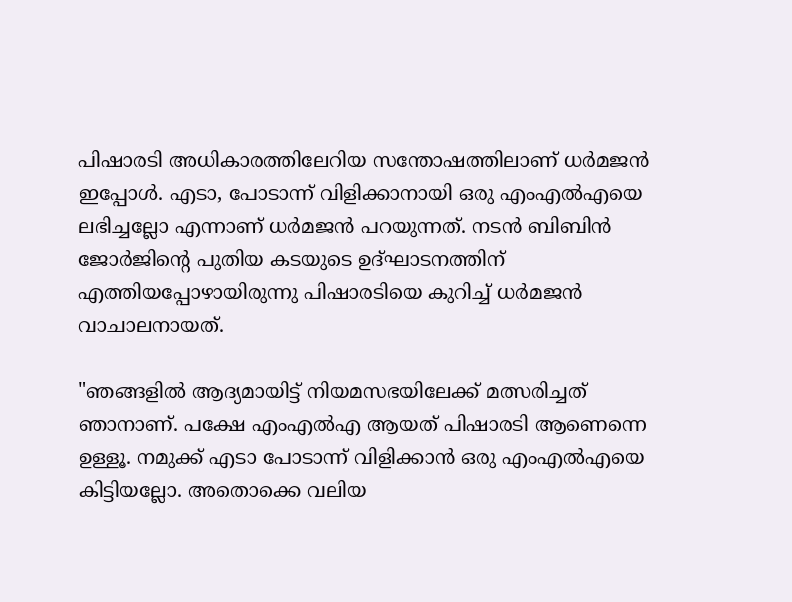പിഷാരടി അധികാരത്തിലേറിയ സന്തോഷത്തിലാണ് ധർമജൻ ഇപ്പോൾ. എടാ, പോടാന്ന് വിളിക്കാനായി ഒരു എംഎൽഎയെ ലഭിച്ചല്ലോ എന്നാണ് ധർമജൻ പറയുന്നത്. നടൻ ബിബിൻ ജോർജിന്റെ പുതിയ കടയുടെ ഉദ്ഘാടനത്തിന് എത്തിയപ്പോഴായിരുന്നു പിഷാരടിയെ കുറിച്ച് ധർമജൻ വാചാലനായത്.

"ഞങ്ങളില്‍ ആദ്യമായിട്ട് നിയമസഭയിലേക്ക് മത്സരിച്ചത് ഞാനാണ്. പക്ഷേ എംഎല്‍എ ആയത് പിഷാരടി ആണെന്നെ ഉള്ളൂ. നമുക്ക് എടാ പോടാന്ന് വിളിക്കാന്‍ ഒരു എംഎല്‍എയെ കിട്ടിയല്ലോ. അതൊക്കെ വലിയ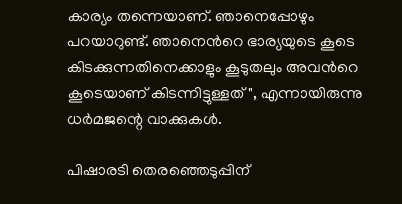കാര്യം തന്നെയാണ്. ഞാനെപ്പോഴും പറയാറുണ്ട്. ഞാനെന്‍റെ ഭാര്യയുടെ കൂടെ കിടക്കുന്നതിനെക്കാളും കൂടുതലും അവന്‍റെ കൂടെയാണ് കിടന്നിട്ടുള്ളത്", എന്നായിരുന്നു ധർമജന്റെ വാക്കുകൾ.

പിഷാരടി തെരഞ്ഞെടുപ്പിന്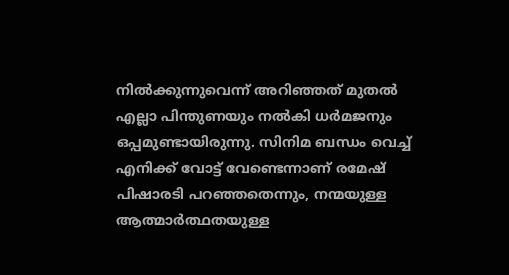നിൽക്കുന്നുവെന്ന് അറിഞ്ഞത് മുതൽ എല്ലാ പിന്തുണയും നൽകി ധർമജനും ഒപ്പമുണ്ടായിരുന്നു. സിനിമ ബന്ധം വെച്ച് എനിക്ക് വോട്ട് വേണ്ടെന്നാണ് രമേഷ് പിഷാരടി പറഞ്ഞതെന്നും, നന്മയുള്ള ആത്മാർത്ഥതയുള്ള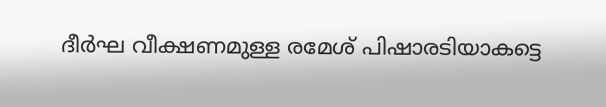ദീർഘ വീക്ഷണമുള്ള രമേശ് പിഷാരടിയാകട്ടെ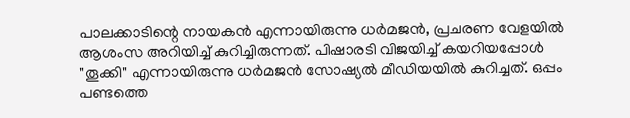പാലക്കാടിന്റെ നായകൻ എന്നായിരുന്നു ധർമജൻ, പ്രചരണ വേളയില്‍ ആശംസ അറിയിച്ച് കുറിച്ചിരുന്നത്. പിഷാരടി വിജയിച്ച് കയറിയപ്പോൾ "തൂക്കി" എന്നായിരുന്നു ധർമജൻ സോഷ്യൽ മീഡിയയിൽ കുറിച്ചത്. ഒപ്പം പണ്ടത്തെ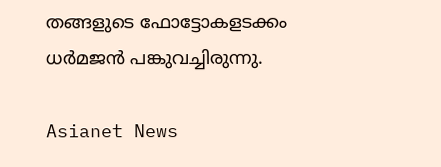തങ്ങളുടെ ഫോട്ടോകളടക്കം ധർമജൻ പങ്കുവച്ചിരുന്നു.

Asianet News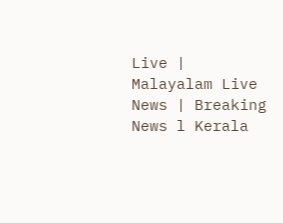Live | Malayalam Live News | Breaking News l Kerala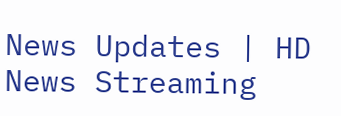News Updates | HD News Streaming